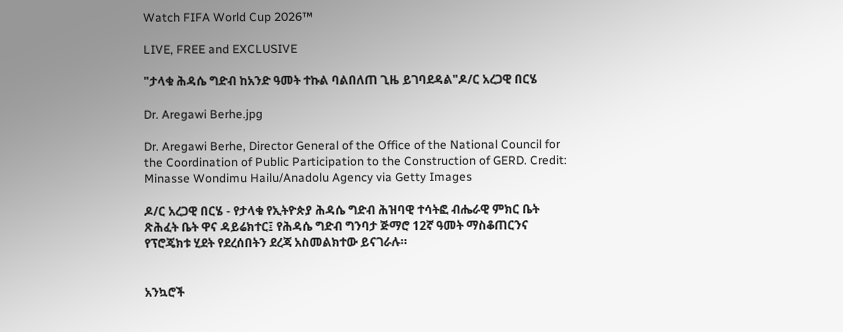Watch FIFA World Cup 2026™

LIVE, FREE and EXCLUSIVE

"ታላቁ ሕዳሴ ግድብ ከአንድ ዓመት ተኩል ባልበለጠ ጊዜ ይገባደዳል"ዶ/ር አረጋዊ በርሄ

Dr. Aregawi Berhe.jpg

Dr. Aregawi Berhe, Director General of the Office of the National Council for the Coordination of Public Participation to the Construction of GERD. Credit: Minasse Wondimu Hailu/Anadolu Agency via Getty Images

ዶ/ር አረጋዊ በርሄ - የታላቁ የኢትዮጵያ ሕዳሴ ግድብ ሕዝባዊ ተሳትፎ ብሔራዊ ምክር ቤት ጽሕፈት ቤት ዋና ዳይሬክተር፤ የሕዳሴ ግድብ ግንባታ ጅማሮ 12ኛ ዓመት ማስቆጠርንና የፕሮጄክቱ ሂደት የደረሰበትን ደረጃ አስመልክተው ይናገራሉ።


አንኳሮች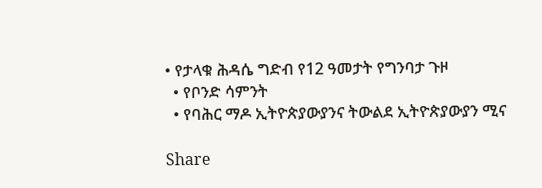• የታላቁ ሕዳሴ ግድብ የ12 ዓመታት የግንባታ ጉዞ
  • የቦንድ ሳምንት
  • የባሕር ማዶ ኢትዮጵያውያንና ትውልደ ኢትዮጵያውያን ሚና

Share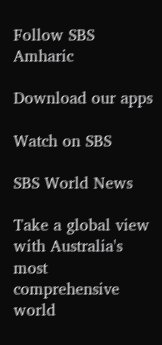Follow SBS Amharic

Download our apps

Watch on SBS

SBS World News

Take a global view with Australia's most comprehensive world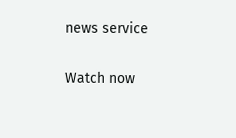news service

Watch now